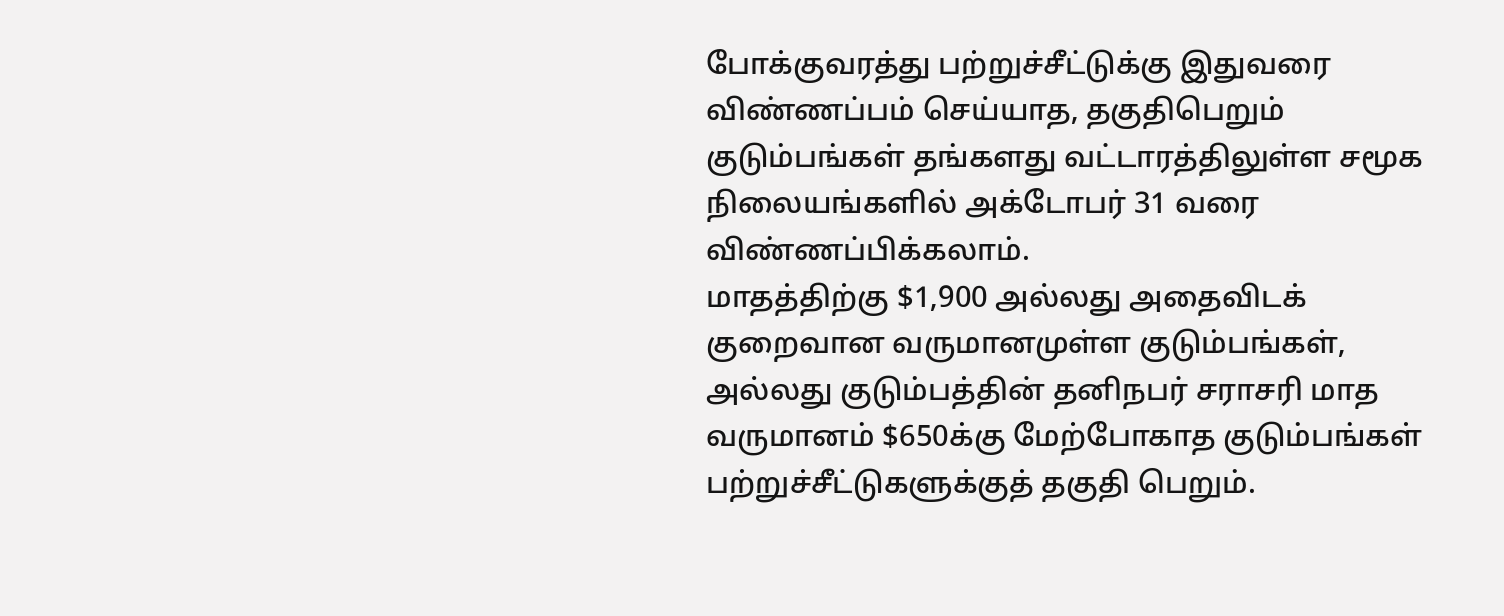போக்குவரத்து பற்றுச்சீட்டுக்கு இதுவரை விண்ணப்பம் செய்யாத, தகுதிபெறும் குடும்பங்கள் தங்களது வட்டாரத்திலுள்ள சமூக நிலையங்களில் அக்டோபர் 31 வரை விண்ணப்பிக்கலாம்.
மாதத்திற்கு $1,900 அல்லது அதைவிடக் குறைவான வருமானமுள்ள குடும்பங்கள், அல்லது குடும்பத்தின் தனிநபர் சராசரி மாத வருமானம் $650க்கு மேற்போகாத குடும்பங்கள் பற்றுச்சீட்டுகளுக்குத் தகுதி பெறும்.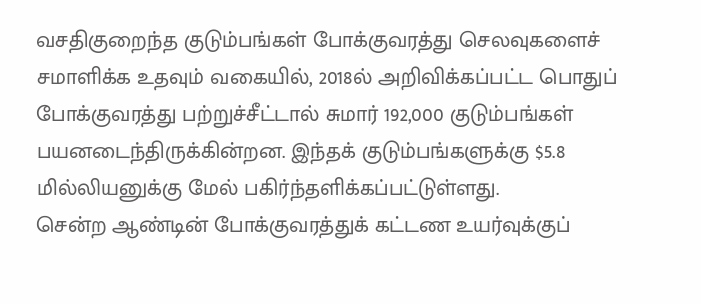வசதிகுறைந்த குடும்பங்கள் போக்குவரத்து செலவுகளைச் சமாளிக்க உதவும் வகையில், 2018ல் அறிவிக்கப்பட்ட பொதுப் போக்குவரத்து பற்றுச்சீட்டால் சுமார் 192,000 குடும்பங்கள் பயனடைந்திருக்கின்றன. இந்தக் குடும்பங்களுக்கு $5.8 மில்லியனுக்கு மேல் பகிர்ந்தளிக்கப்பட்டுள்ளது.
சென்ற ஆண்டின் போக்குவரத்துக் கட்டண உயர்வுக்குப்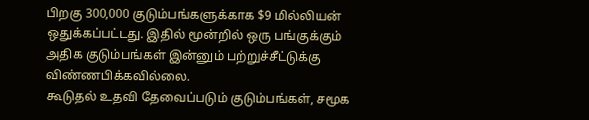பிறகு 300,000 குடும்பங்களுக்காக $9 மில்லியன் ஒதுக்கப்பட்டது. இதில் மூன்றில் ஒரு பங்குக்கும் அதிக குடும்பங்கள் இன்னும் பற்றுச்சீட்டுக்கு விண்ணபிக்கவில்லை.
கூடுதல் உதவி தேவைப்படும் குடும்பங்கள், சமூக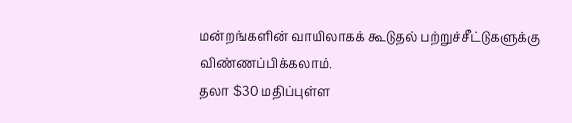மன்றங்களின் வாயிலாகக் கூடுதல் பற்றுச்சீட்டுகளுக்கு விண்ணப்பிக்கலாம்.
தலா $30 மதிப்புள்ள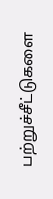பற்றுச்சீட்டுகளை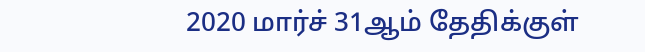2020 மார்ச் 31ஆம் தேதிக்குள்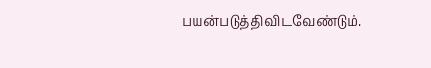பயன்படுத்திவிடவேண்டும்.